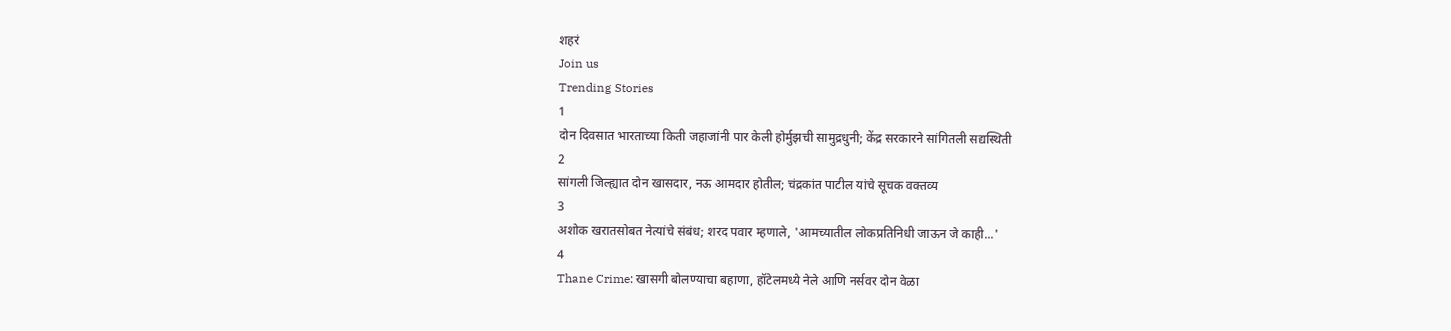शहरं
Join us
Trending Stories
1
दोन दिवसात भारताच्या किती जहाजांनी पार केली होर्मुझची सामुद्रधुनी; केंद्र सरकारने सांगितली सद्यस्थिती
2
सांगली जिल्ह्यात दोन खासदार, नऊ आमदार होतील; चंद्रकांत पाटील यांचे सूचक वक्तव्य
3
अशोक खरातसोबत नेत्यांचे संबंध; शरद पवार म्हणाले, 'आमच्यातील लोकप्रतिनिधी जाऊन जे काही...'
4
Thane Crime: खासगी बोलण्याचा बहाणा, हॉटेलमध्ये नेले आणि नर्सवर दोन वेळा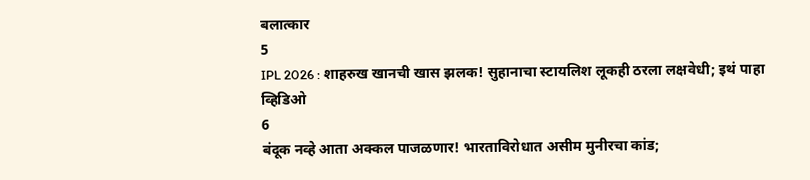बलात्कार
5
IPL 2026 : शाहरुख खानची खास झलक! सुहानाचा स्टायलिश लूकही ठरला लक्षवेधी; इथं पाहा व्हिडिओ
6
बंदूक नव्हे आता अक्कल पाजळणार! भारताविरोधात असीम मुनीरचा कांड;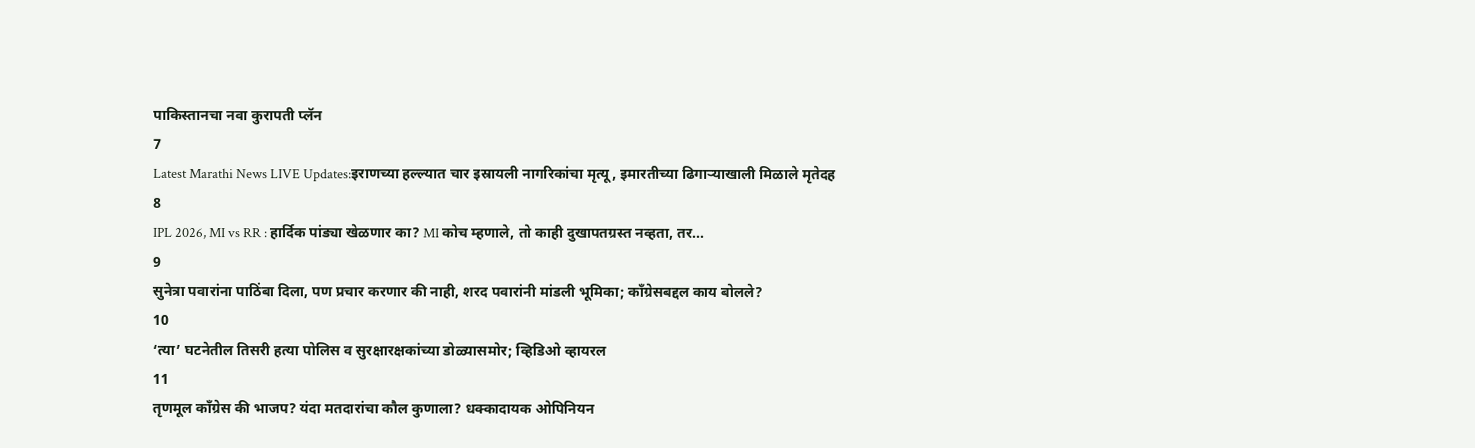पाकिस्तानचा नवा कुरापती प्लॅन
7
Latest Marathi News LIVE Updates:इराणच्या हल्ल्यात चार इस्रायली नागरिकांचा मृत्यू, इमारतीच्या ढिगाऱ्याखाली मिळाले मृतेदह
8
IPL 2026, MI vs RR : हार्दिक पांड्या खेळणार का? MI कोच म्हणाले, तो काही दुखापतग्रस्त नव्हता, तर...
9
सुनेत्रा पवारांना पाठिंबा दिला, पण प्रचार करणार की नाही, शरद पवारांनी मांडली भूमिका; काँग्रेसबद्दल काय बोलले?
10
‘त्या’ घटनेतील तिसरी हत्या पोलिस व सुरक्षारक्षकांच्या डोळ्यासमोर; व्हिडिओ व्हायरल
11
तृणमूल काँग्रेस की भाजप? यंदा मतदारांचा कौल कुणाला? धक्कादायक ओपिनियन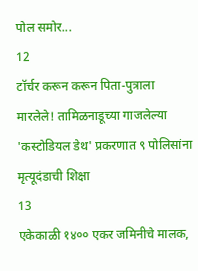पोल समोर...
12
टॉर्चर करून करून पिता-पुत्राला मारलेले! तामिळनाडूच्या गाजलेल्या 'कस्टोडियल डेथ' प्रकरणात ९ पोलिसांना मृत्यूदंडाची शिक्षा
13
एकेकाळी १४०० एकर जमिनीचे मालक,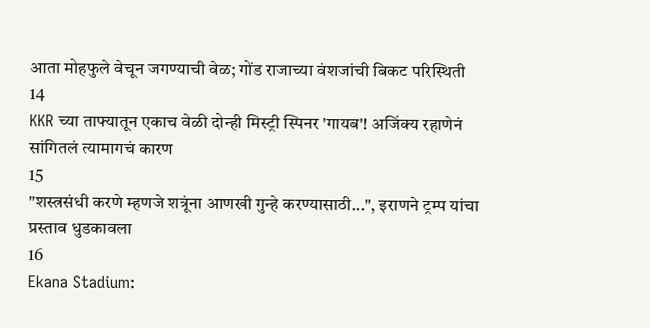आता मोहफुले वेचून जगण्याची वेळ; गोंड राजाच्या वंशजांची बिकट परिस्थिती
14
KKR च्या ताफ्यातून एकाच वेळी दोन्ही मिस्ट्री स्पिनर 'गायब'! अजिंक्य रहाणेनं सांगितलं त्यामागचं कारण
15
"शस्त्रसंधी करणे म्हणजे शत्रूंना आणखी गुन्हे करण्यासाठी...", इराणने ट्रम्प यांचा प्रस्ताव धुडकावला
16
Ekana Stadium: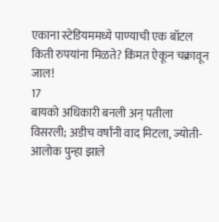एकाना स्टेडियममध्ये पाण्याची एक बॉटल किती रुपयांना मिळते? किंमत ऐकून चक्रावून जाल!
17
बायको अधिकारी बनली अन् पतीला विसरली; अडीच वर्षांनी वाद मिटला, ज्योती-आलोक पुन्हा झाले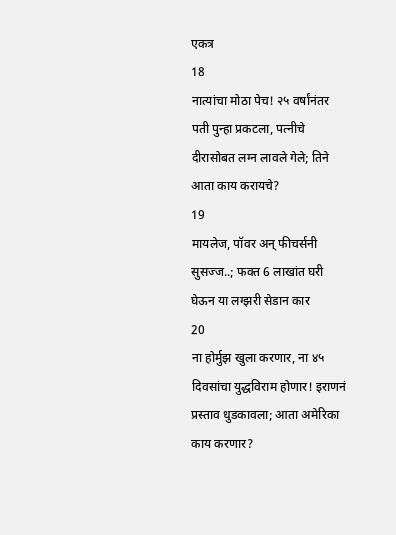एकत्र
18
नात्यांचा मोठा पेच! २५ वर्षांनंतर पती पुन्हा प्रकटला, पत्नीचे दीरासोबत लग्न लावले गेले; तिने आता काय करायचे?
19
मायलेज, पॉवर अन् फीचर्सनी सुसज्ज..; फक्त 6 लाखांत घरी घेऊन या लग्झरी सेडान कार
20
ना होर्मुझ खुला करणार, ना ४५ दिवसांचा युद्धविराम होणार! इराणनं प्रस्ताव धुडकावला; आता अमेरिका काय करणार?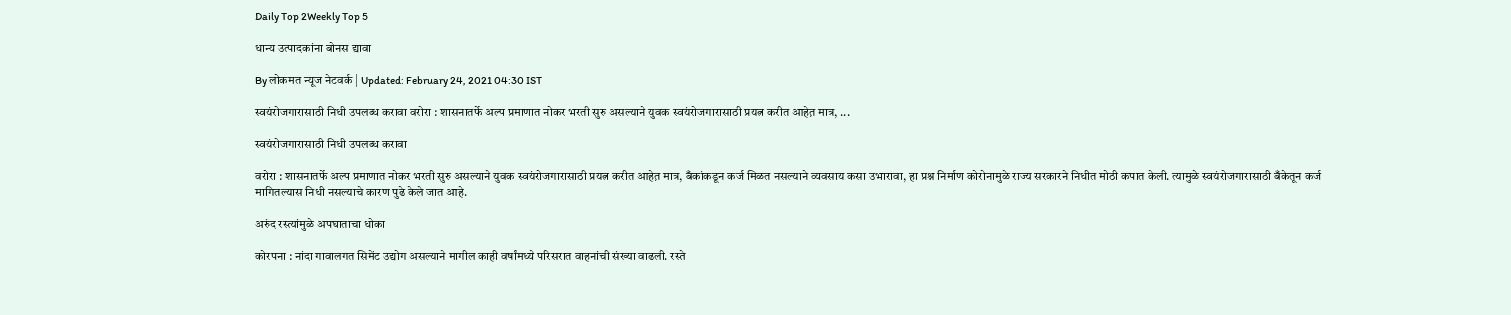Daily Top 2Weekly Top 5

धान्य उत्पादकांना बोनस द्यावा

By लोकमत न्यूज नेटवर्क | Updated: February 24, 2021 04:30 IST

स्वयंरोजगारासाठी निधी उपलब्ध करावा वरोरा : शासनातर्फे अल्प प्रमाणात नोकर भरती सुरु असल्याने युवक स्वयंरोजगारासाठी प्रयत्न करीत आहेत़ मात्र, ...

स्वयंरोजगारासाठी निधी उपलब्ध करावा

वरोरा : शासनातर्फे अल्प प्रमाणात नोकर भरती सुरु असल्याने युवक स्वयंरोजगारासाठी प्रयत्न करीत आहेत़ मात्र, बँकांकडून कर्ज मिळत नसल्याने व्यवसाय कसा उभारावा, हा प्रश्न निर्माण कोरोनामुळे राज्य सरकारने निधीत मोठी कपात केली. त्यामुळे स्वयंरोजगारासाठी बँकेतून कर्ज मागितल्यास निधी नसल्याचे कारण पुढे केले जात आहे.

अरुंद रस्त्यांमुळे अपघाताचा धोका

कोरपना : नांदा गावालगत सिमेंट उद्योग असल्याने मागील काही वर्षांमध्ये परिसरात वाहनांची संख्या वाढली. रस्ते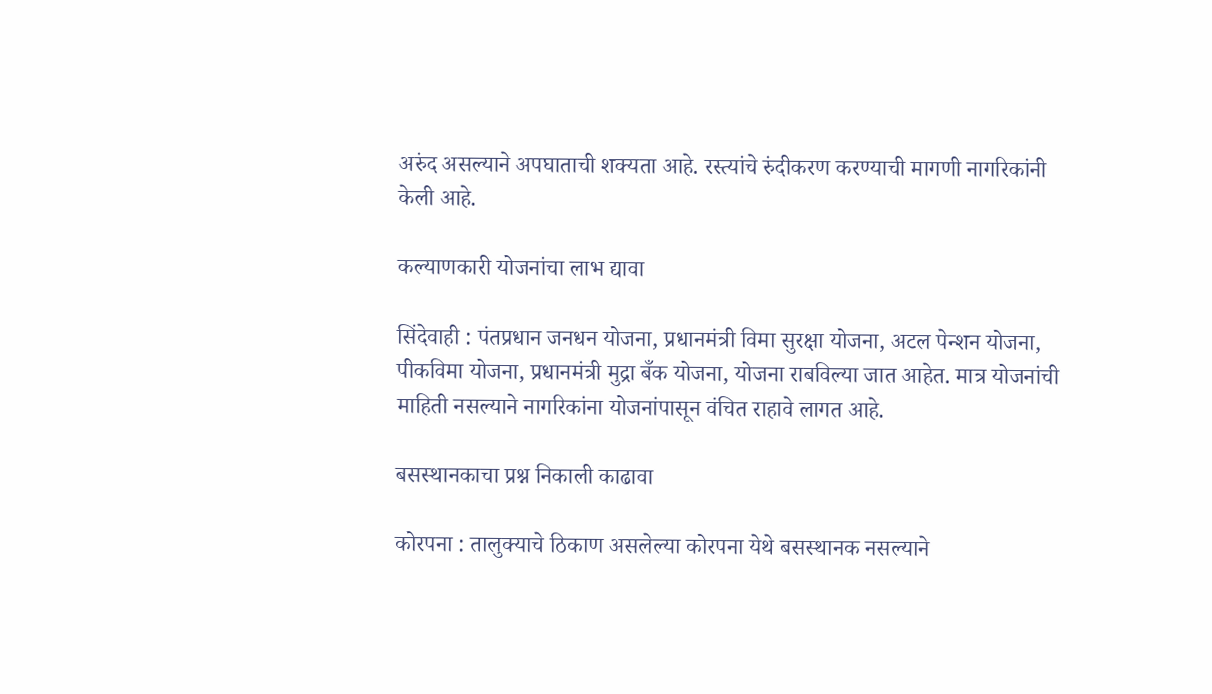अरुंद असल्याने अपघाताची शक्यता आहे. रस्त्यांचे रुंदीकरण करण्याची मागणी नागरिकांनी केली आहे.

कल्याणकारी योजनांचा लाभ द्यावा

सिंदेवाही : पंतप्रधान जनधन योजना, प्रधानमंत्री विमा सुरक्षा योजना, अटल पेन्शन योजना, पीकविमा योजना, प्रधानमंत्री मुद्रा बँक योजना, योजना राबविल्या जात आहेत. मात्र योजनांची माहिती नसल्याने नागरिकांना योजनांपासून वंचित राहावे लागत आहे.

बसस्थानकाचा प्रश्न निकाली काढावा

कोरपना : तालुक्याचे ठिकाण असलेल्या कोरपना येथे बसस्थानक नसल्याने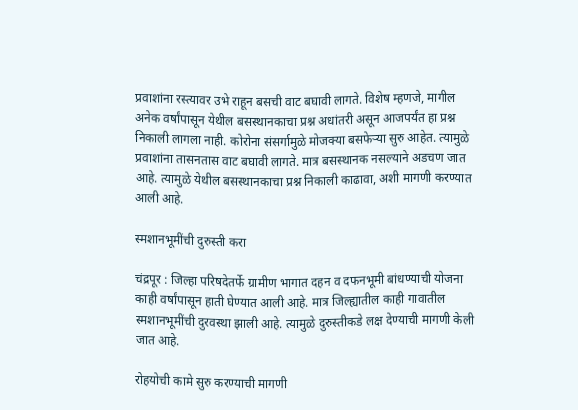प्रवाशांना रस्त्यावर उभे राहून बसची वाट बघावी लागते. विशेष म्हणजे, मागील अनेक वर्षांपासून येथील बसस्थानकाचा प्रश्न अधांतरी असून आजपर्यंत हा प्रश्न निकाली लागला नाही. कोरोना संसर्गामुळे मोजक्या बसफेऱ्या सुरु आहेत. त्यामुळे प्रवाशांना तासनतास वाट बघावी लागते. मात्र बसस्थानक नसल्याने अडचण जात आहे. त्यामुळे येथील बसस्थानकाचा प्रश्न निकाली काढावा, अशी मागणी करण्यात आली आहे.

स्मशानभूमींची दुरुस्ती करा

चंद्रपूर : जिल्हा परिषदेतर्फे ग्रामीण भागात दहन व दफनभूमी बांधण्याची योजना काही वर्षांपासून हाती घेण्यात आली आहे. मात्र जिल्ह्यातील काही गावातील स्मशानभूमींची दुरवस्था झाली आहे. त्यामुळे दुरुस्तीकडे लक्ष देण्याची मागणी केली जात आहे.

रोहयोची कामे सुरु करण्याची मागणी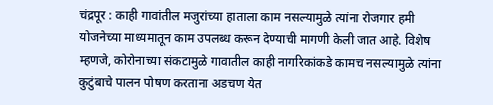चंद्रपूर : काही गावांतील मजुरांच्या हाताला काम नसल्यामुळे त्यांना रोजगार हमी योजनेच्या माध्यमातून काम उपलब्ध करून देण्याची मागणी केली जात आहे. विशेष म्हणजे, कोरोनाच्या संकटामुळे गावातील काही नागरिकांकडे कामच नसल्यामुळे त्यांना कुटुंबाचे पालन पोषण करताना अडचण येत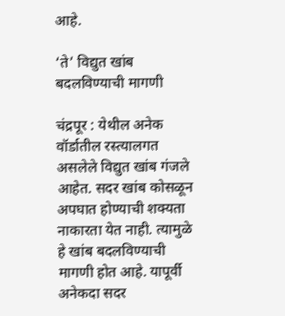आहे.

‘ते’ विद्युत खांब बदलविण्याची मागणी

चंद्रपूर : येथील अनेक वॉर्डातील रस्त्यालगत असलेले विद्युत खांब गंजले आहेत. सदर खांब कोसळून अपघात होण्याची शक्यता नाकारता येत नाही. त्यामुळे हे खांब बदलविण्याची मागणी होत आहे. यापूर्वी अनेकदा सदर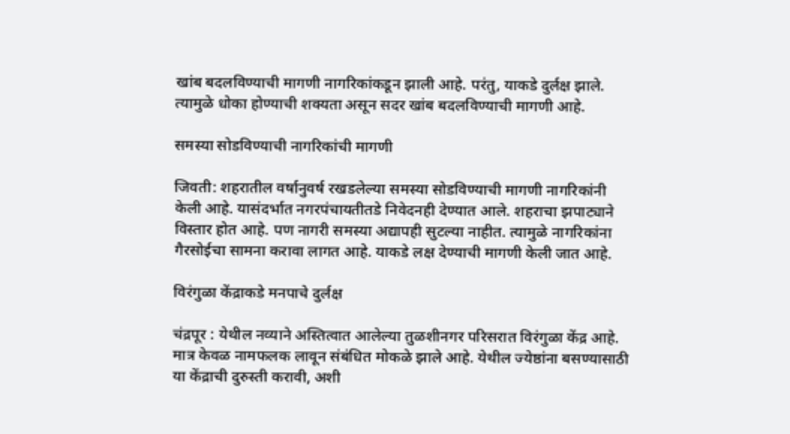खांब बदलविण्याची मागणी नागरिकांकडून झाली आहे. परंतु, याकडे दुर्लक्ष झाले. त्यामुळे धोका होण्याची शक्यता असून सदर खांब बदलविण्याची मागणी आहे.

समस्या सोडविण्याची नागरिकांची मागणी

जिवती: शहरातील वर्षानुवर्ष रखडलेल्या समस्या सोडविण्याची मागणी नागरिकांनी केली आहे. यासंदर्भात नगरपंचायतीतडे निवेदनही देण्यात आले. शहराचा झपाट्याने विस्तार होत आहे. पण नागरी समस्या अद्यापही सुटल्या नाहीत. त्यामुळे नागरिकांना गैरसोईचा सामना करावा लागत आहे. याकडे लक्ष देण्याची मागणी केली जात आहे.

विरंगुळा केंद्राकडे मनपाचे दुर्लक्ष

चंद्रपूर : येथील नव्याने अस्तित्वात आलेल्या तुळशीनगर परिसरात विरंगुळा केंद्र आहे. मात्र केवळ नामफलक लावून संबंधित मोकळे झाले आहे. येथील ज्येष्ठांना बसण्यासाठी या केंद्राची दुरुस्ती करावी, अशी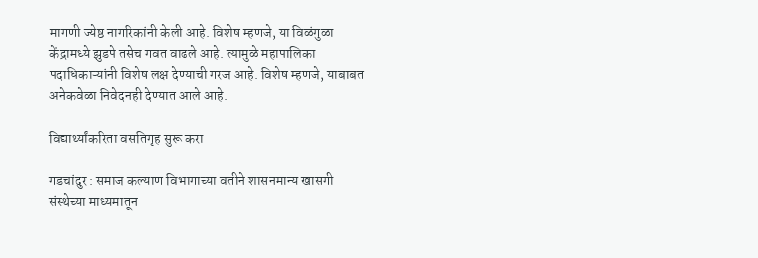मागणी ज्येष्ठ नागरिकांनी केली आहे. विशेष म्हणजे, या विळंगुळा केंद्रामध्ये झुडपे तसेच गवत वाढले आहे. त्यामुळे महापालिका पदाधिकाऱ्यांनी विशेष लक्ष देण्याची गरज आहे. विशेष म्हणजे, याबाबत अनेकवेळा निवेदनही देण्यात आले आहे.

विद्यार्थ्यांकरिता वसतिगृह सुरू करा

गडचांदुर : समाज कल्याण विभागाच्या वतीने शासनमान्य खासगी संस्थेच्या माध्यमातून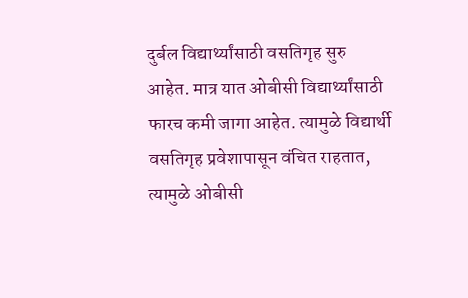दुर्बल विद्यार्थ्यांसाठी वसतिगृह सुरु आहेत. मात्र यात ओबीसी विद्यार्थ्यांसाठी फारच कमी जागा आहेत. त्यामुळे विद्यार्थी वसतिगृह प्रवेशापासून वंचित राहतात, त्यामुळे ओबीसी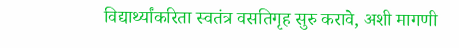विद्यार्थ्यांकरिता स्वतंत्र वसतिगृह सुरु करावे, अशी मागणी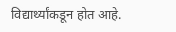विद्यार्थ्यांकडून होत आहे.